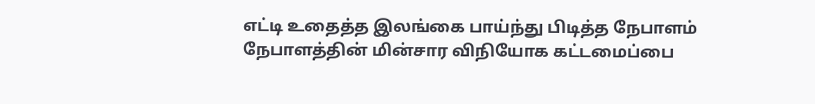எட்டி உதைத்த இலங்கை பாய்ந்து பிடித்த நேபாளம்
நேபாளத்தின் மின்சார விநியோக கட்டமைப்பை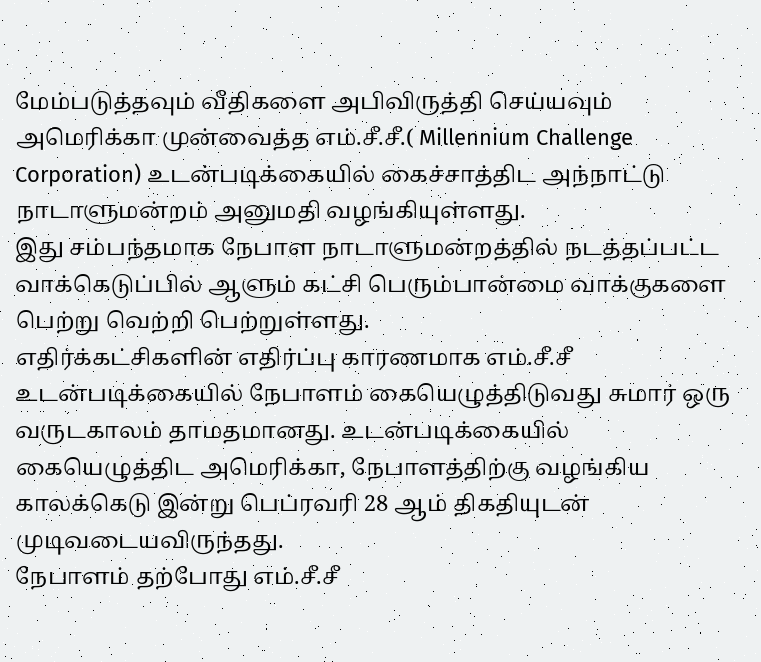மேம்படுத்தவும் வீதிகளை அபிவிருத்தி செய்யவும் அமெரிக்கா முன்வைத்த எம்.சீ.சீ.( Millennium Challenge Corporation) உடன்படிக்கையில் கைச்சாத்திட அந்நாட்டு நாடாளுமன்றம் அனுமதி வழங்கியுள்ளது.
இது சம்பந்தமாக நேபாள நாடாளுமன்றத்தில் நடத்தப்பட்ட வாக்கெடுப்பில் ஆளும் கட்சி பெரும்பான்மை வாக்குகளை பெற்று வெற்றி பெற்றுள்ளது.
எதிர்க்கட்சிகளின் எதிர்ப்பு காரணமாக எம்.சீ.சீ உடன்படிக்கையில் நேபாளம் கையெழுத்திடுவது சுமார் ஒரு வருடகாலம் தாமதமானது. உடன்படிக்கையில் கையெழுத்திட அமெரிக்கா, நேபாளத்திற்கு வழங்கிய காலக்கெடு இன்று பெப்ரவரி 28 ஆம் திகதியுடன் முடிவடையவிருந்தது.
நேபாளம் தற்போது எம்.சீ.சீ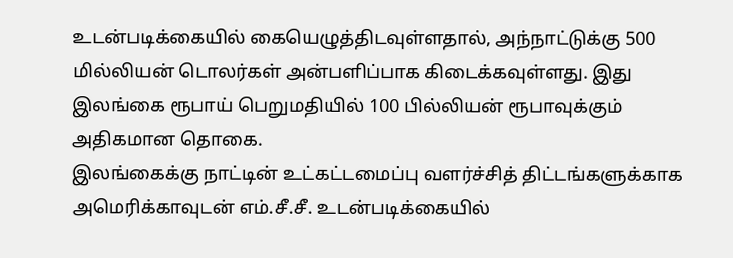உடன்படிக்கையில் கையெழுத்திடவுள்ளதால், அந்நாட்டுக்கு 500 மில்லியன் டொலர்கள் அன்பளிப்பாக கிடைக்கவுள்ளது. இது இலங்கை ரூபாய் பெறுமதியில் 100 பில்லியன் ரூபாவுக்கும் அதிகமான தொகை.
இலங்கைக்கு நாட்டின் உட்கட்டமைப்பு வளர்ச்சித் திட்டங்களுக்காக அமெரிக்காவுடன் எம்.சீ.சீ. உடன்படிக்கையில்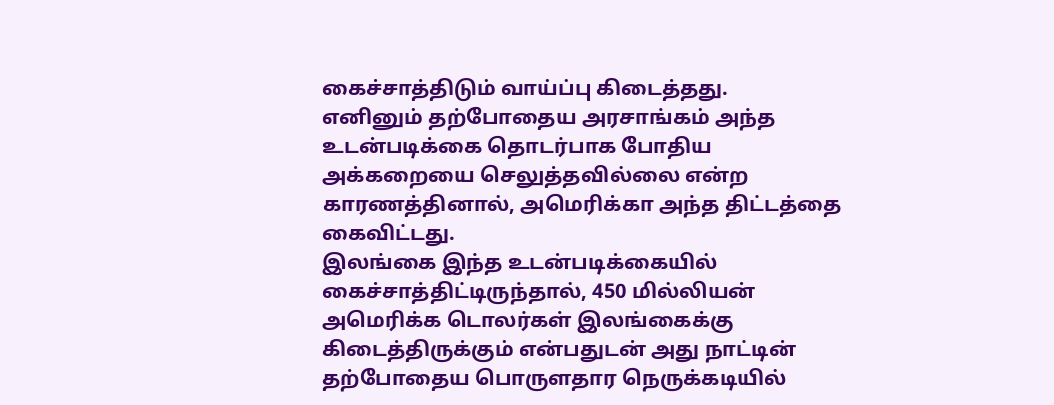கைச்சாத்திடும் வாய்ப்பு கிடைத்தது.
எனினும் தற்போதைய அரசாங்கம் அந்த உடன்படிக்கை தொடர்பாக போதிய அக்கறையை செலுத்தவில்லை என்ற காரணத்தினால், அமெரிக்கா அந்த திட்டத்தை கைவிட்டது.
இலங்கை இந்த உடன்படிக்கையில் கைச்சாத்திட்டிருந்தால், 450 மில்லியன் அமெரிக்க டொலர்கள் இலங்கைக்கு கிடைத்திருக்கும் என்பதுடன் அது நாட்டின் தற்போதைய பொருளதார நெருக்கடியில்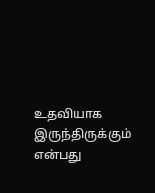உதவியாக இருந்திருக்கும் என்பது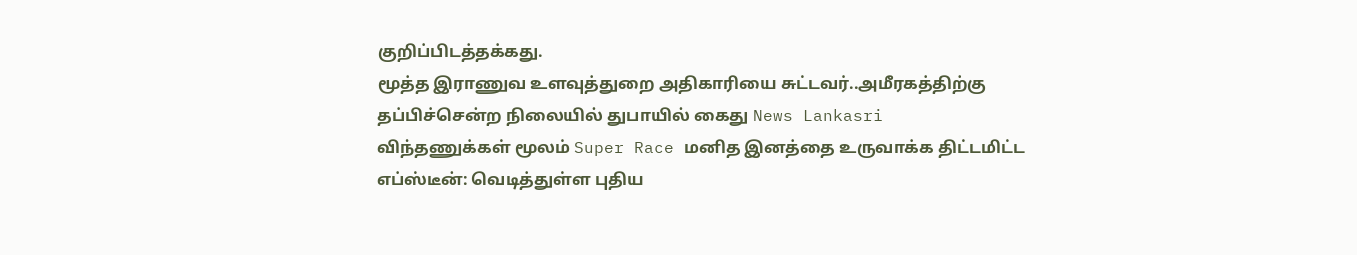குறிப்பிடத்தக்கது.
மூத்த இராணுவ உளவுத்துறை அதிகாரியை சுட்டவர்..அமீரகத்திற்கு தப்பிச்சென்ற நிலையில் துபாயில் கைது News Lankasri
விந்தணுக்கள் மூலம் Super Race மனித இனத்தை உருவாக்க திட்டமிட்ட எப்ஸ்டீன்: வெடித்துள்ள புதிய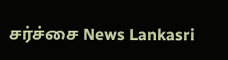சர்ச்சை News Lankasri